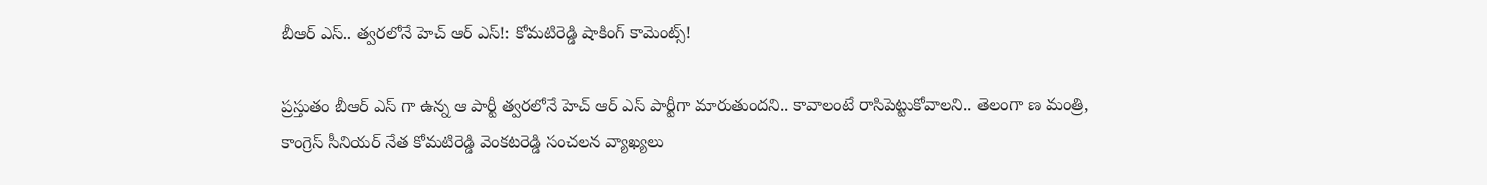బీఆర్ ఎస్‌.. త్వ‌ర‌లోనే హెచ్ ఆర్ ఎస్‌!: కోమ‌టిరెడ్డి షాకింగ్ కామెంట్స్‌!

ప్ర‌స్తుతం బీఆర్ ఎస్ గా ఉన్న ఆ పార్టీ త్వ‌ర‌లోనే హెచ్ ఆర్ ఎస్ పార్టీగా మారుతుంద‌ని.. కావాలంటే రాసిపెట్టుకోవాల‌ని.. తెలంగా ణ మంత్రి, కాంగ్రెస్ సీనియ‌ర్ నేత కోమ‌టిరెడ్డి వెంక‌ట‌రెడ్డి సంచ‌ల‌న వ్యాఖ్య‌లు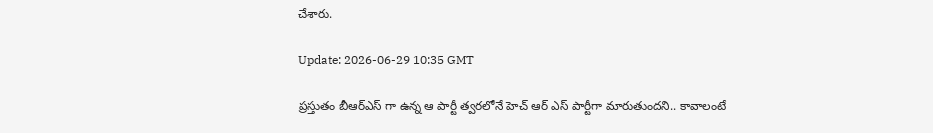చేశారు.

Update: 2026-06-29 10:35 GMT

ప్ర‌స్తుతం బీఆర్ఎస్ గా ఉన్న ఆ పార్టీ త్వ‌ర‌లోనే హెచ్ ఆర్ ఎస్ పార్టీగా మారుతుంద‌ని.. కావాలంటే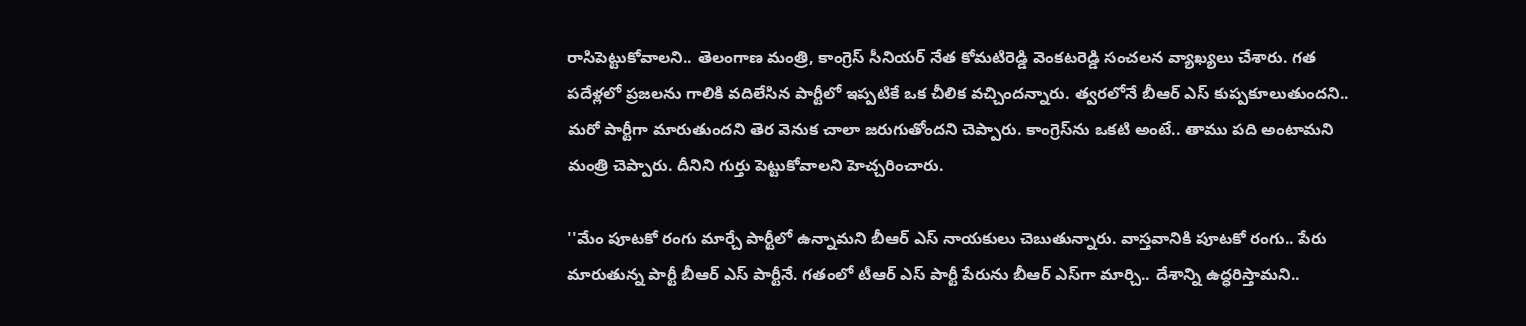రాసిపెట్టుకోవాల‌ని.. తెలంగాణ మంత్రి, కాంగ్రెస్ సీనియ‌ర్ నేత కోమ‌టిరెడ్డి వెంక‌ట‌రెడ్డి సంచ‌ల‌న వ్యాఖ్య‌లు చేశారు. గ‌త పదేళ్ల‌లో ప్ర‌జ‌ల‌ను గాలికి వ‌దిలేసిన పార్టీలో ఇప్ప‌టికే ఒక చీలిక వ‌చ్చింద‌న్నారు. త్వ‌ర‌లోనే బీఆర్ ఎస్ కుప్ప‌కూలుతుంద‌ని.. మ‌రో పార్టీగా మారుతుంద‌ని తెర వెనుక చాలా జ‌రుగుతోంద‌ని చెప్పారు. కాంగ్రెస్‌ను ఒక‌టి అంటే.. తాము ప‌ది అంటామ‌ని మంత్రి చెప్పారు. దీనిని గుర్తు పెట్టుకోవాల‌ని హెచ్చ‌రించారు.

''మేం పూట‌కో రంగు మార్చే పార్టీలో ఉన్నామ‌ని బీఆర్ ఎస్ నాయ‌కులు చెబుతున్నారు. వాస్త‌వానికి పూట‌కో రంగు.. పేరు మారుతున్న పార్టీ బీఆర్ ఎస్ పార్టీనే. గతంలో టీఆర్ ఎస్ పార్టీ పేరును బీఆర్ ఎస్‌గా మార్చి.. దేశాన్ని ఉద్ధ‌రిస్తామ‌ని..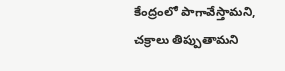కేంద్రంలో పాగావేస్తామ‌ని, చ‌క్రాలు తిప్పుతామ‌ని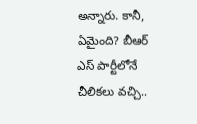అన్నారు. కానీ, ఏమైంది? బీఆర్ ఎస్ పార్టీలోనే చీలిక‌లు వ‌చ్చి..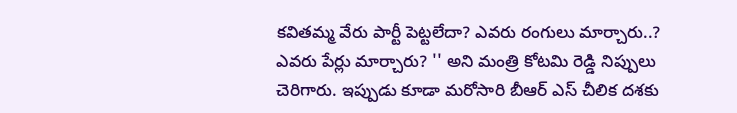క‌విత‌మ్మ వేరు పార్టీ పెట్ట‌లేదా? ఎవ‌రు రంగులు మార్చారు..? ఎవ‌రు పేర్లు మార్చారు? '' అని మంత్రి కోట‌మి రెడ్డి నిప్పులు చెరిగారు. ఇప్పుడు కూడా మ‌రోసారి బీఆర్ ఎస్ చీలిక ద‌శ‌కు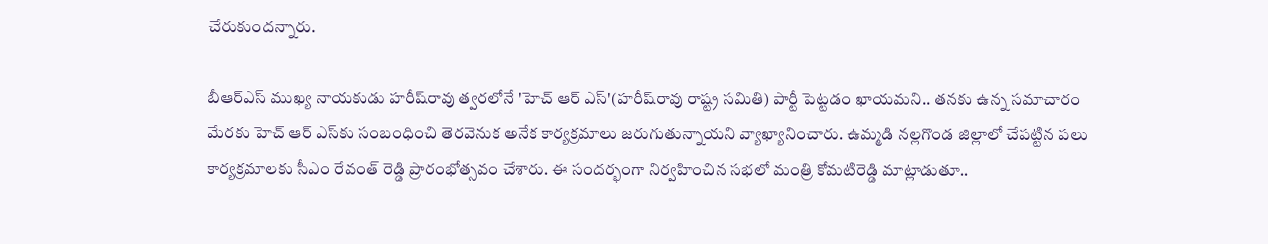చేరుకుంద‌న్నారు.

బీఆర్ఎస్ ముఖ్య నాయ‌కుడు హ‌రీష్‌రావు త్వ‌ర‌లోనే 'హెచ్ ఆర్ ఎస్'(హ‌రీష్‌రావు రాష్ట్ర స‌మితి) పార్టీ పెట్ట‌డం ఖాయ‌మ‌ని.. త‌న‌కు ఉన్న స‌మాచారం మేర‌కు హెచ్ ఆర్ ఎస్‌కు సంబంధించి తెర‌వెనుక అనేక కార్య‌క్ర‌మాలు జ‌రుగుతున్నాయ‌ని వ్యాఖ్యానించారు. ఉమ్మ‌డి న‌ల్ల‌గొండ జిల్లాలో చేప‌ట్టిన ప‌లు కార్య‌క్ర‌మాల‌కు సీఎం రేవంత్ రెడ్డి ప్రారంభోత్స‌వం చేశారు. ఈ సంద‌ర్భంగా నిర్వ‌హించిన స‌భ‌లో మంత్రి కోమ‌టిరెడ్డి మాట్లాడుతూ..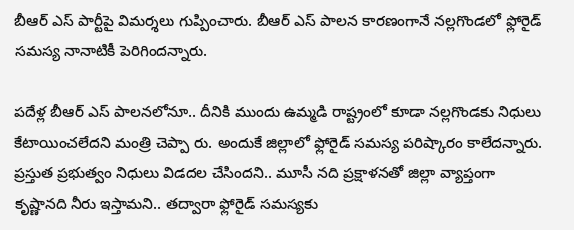బీఆర్ ఎస్ పార్టీపై విమ‌ర్శ‌లు గుప్పించారు. బీఆర్ ఎస్ పాల‌న కార‌ణంగానే న‌ల్ల‌గొండ‌లో ఫ్లోరైడ్ స‌మ‌స్య నానాటికీ పెరిగింద‌న్నారు.

ప‌దేళ్ల బీఆర్ ఎస్ పాల‌న‌లోనూ.. దీనికి ముందు ఉమ్మ‌డి రాష్ట్రంలో కూడా న‌ల్ల‌గొండ‌కు నిధులు కేటాయించ‌లేద‌ని మంత్రి చెప్పా రు. అందుకే జిల్లాలో ఫ్లోరైడ్ స‌మ‌స్య ప‌రిష్కారం కాలేద‌న్నారు. ప్ర‌స్తుత ప్ర‌భుత్వం నిధులు విడ‌ద‌ల చేసింద‌ని.. మూసీ న‌ది ప్ర‌క్షాళ‌న‌తో జిల్లా వ్యాప్తంగా కృష్ణాన‌ది నీరు ఇస్తామ‌ని.. త‌ద్వారా ఫ్లోరైడ్ స‌మ‌స్య‌కు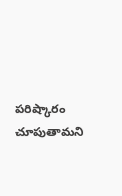ప‌రిష్కారం చూపుతామ‌ని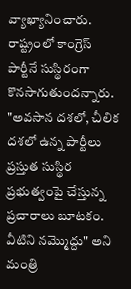వ్యాఖ్యానించారు. రాష్ట్రంలో కాంగ్రెస్ పార్టీనే సుస్థిరంగా కొన‌సాగుతుంద‌న్నారు. "అవ‌సాన ద‌శ‌లో, చీలిక ద‌శ‌లో ఉన్న పార్టీలు ప్ర‌స్తుత సుస్థిర ప్ర‌భుత్వంపై చేస్తున్న ప్ర‌చారాలు బూట‌కం. వీటిని న‌మ్మొద్దు" అని మంత్రి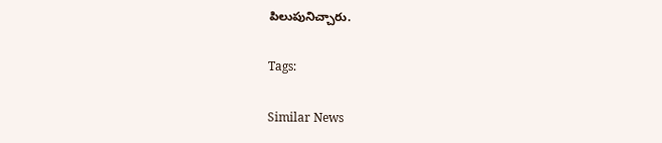పిలుపునిచ్చారు.

Tags:

Similar News